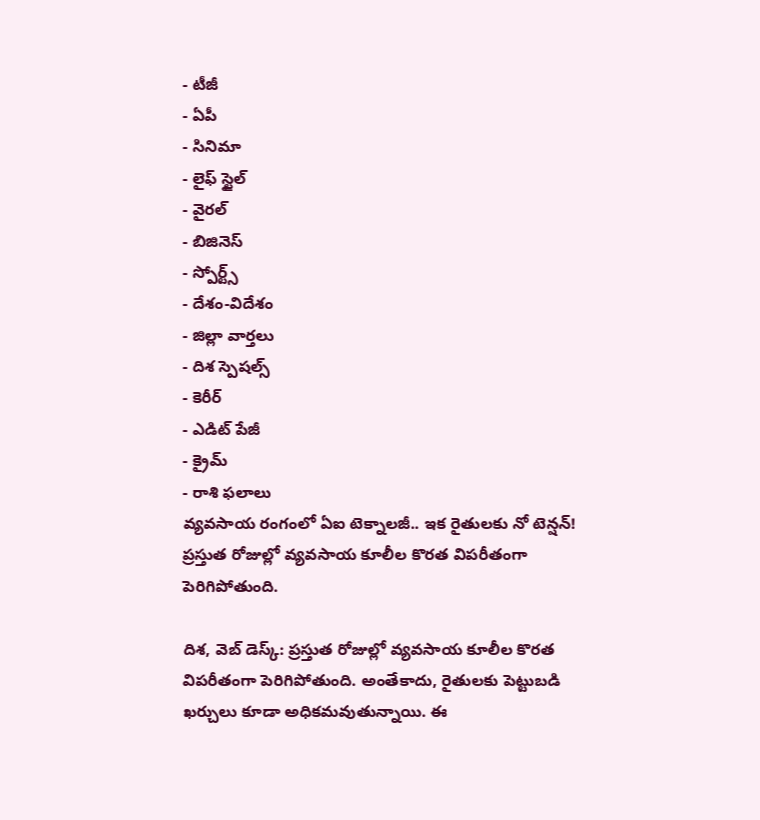- టీజీ
- ఏపీ
- సినిమా
- లైఫ్ స్టైల్
- వైరల్
- బిజినెస్
- స్పోర్ట్స్
- దేశం-విదేశం
- జిల్లా వార్తలు
- దిశ స్పెషల్స్
- కెరీర్
- ఎడిట్ పేజీ
- క్రైమ్
- రాశి ఫలాలు
వ్యవసాయ రంగంలో ఏఐ టెక్నాలజీ.. ఇక రైతులకు నో టెన్షన్!
ప్రస్తుత రోజుల్లో వ్యవసాయ కూలీల కొరత విపరీతంగా పెరిగిపోతుంది.

దిశ, వెబ్ డెస్క్: ప్రస్తుత రోజుల్లో వ్యవసాయ కూలీల కొరత విపరీతంగా పెరిగిపోతుంది. అంతేకాదు, రైతులకు పెట్టుబడి ఖర్చులు కూడా అధికమవుతున్నాయి. ఈ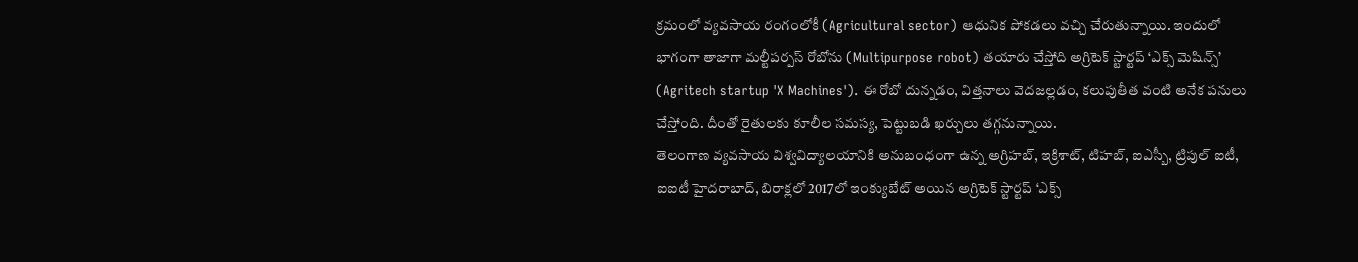క్రమంలో వ్యవసాయ రంగంలోకీ (Agricultural sector) ఆధునిక పోకడలు వచ్చి చేరుతున్నాయి. ఇందులో భాగంగా తాజాగా మల్టీపర్పస్ రోబోను (Multipurpose robot) తయారు చేస్తోది అగ్రిటెక్ స్టార్టప్ ‘ఎక్స్ మెషిన్స్’ (Agritech startup 'X Machines'). ఈ రోబో దున్నడం, విత్తనాలు వెదజల్లడం, కలుపుతీత వంటి అనేక పనులు చేస్తోంది. దీంతో రైతులకు కూలీల సమస్య, పెట్టుబడి ఖర్చులు తగ్గనున్నాయి.
తెలంగాణ వ్యవసాయ విశ్వవిద్యాలయానికి అనుబంధంగా ఉన్న అగ్రిహబ్, ఇక్రిశాట్, టిహబ్, ఐఎస్బీ, ట్రిపుల్ ఐటీ, ఐఐటీ హైదరాబాద్, బిరాక్లలో 2017లో ఇంక్యుబేట్ అయిన అగ్రిటెక్ స్టార్టప్ ‘ఎక్స్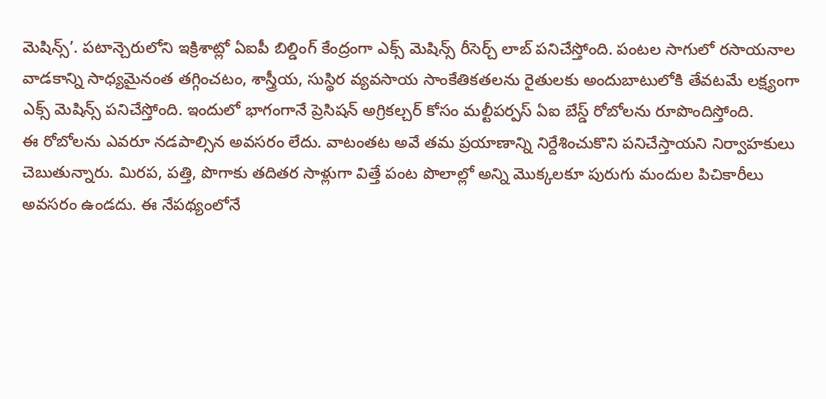మెషిన్స్’. పటాన్చెరులోని ఇక్రిశాట్లో ఏఐపీ బిల్డింగ్ కేంద్రంగా ఎక్స్ మెషిన్స్ రీసెర్చ్ లాబ్ పనిచేస్తోంది. పంటల సాగులో రసాయనాల వాడకాన్ని సాధ్యమైనంత తగ్గించటం, శాస్త్రీయ, సుస్థిర వ్యవసాయ సాంకేతికతలను రైతులకు అందుబాటులోకి తేవటమే లక్ష్యంగా ఎక్స్ మెషిన్స్ పనిచేస్తోంది. ఇందులో భాగంగానే ప్రెసిషన్ అగ్రికల్చర్ కోసం మల్టీపర్పస్ ఏఐ బేస్డ్ రోబోలను రూపొందిస్తోంది.
ఈ రోబోలను ఎవరూ నడపాల్సిన అవసరం లేదు. వాటంతట అవే తమ ప్రయాణాన్ని నిర్దేశించుకొని పనిచేస్తాయని నిర్వాహకులు చెబుతున్నారు. మిరప, పత్తి, పొగాకు తదితర సాళ్లుగా విత్తే పంట పొలాల్లో అన్ని మొక్కలకూ పురుగు మందుల పిచికారీలు అవసరం ఉండదు. ఈ నేపథ్యంలోనే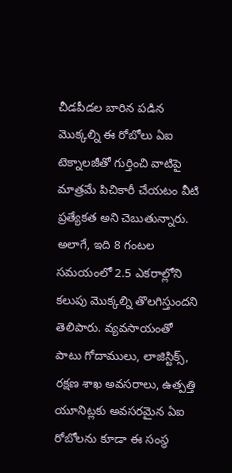చీడపీడల బారిన పడిన మొక్కల్ని ఈ రోబోలు ఏఐ టెక్నాలజీతో గుర్తించి వాటిపై మాత్రమే పిచికారీ చేయటం వీటి ప్రత్యేకత అని చెబుతున్నారు. అలాగే, ఇది 8 గంటల సమయంలో 2.5 ఎకరాల్లోని కలుపు మొక్కల్ని తొలగిస్తుందని తెలిపారు. వ్యవసాయంతో పాటు గోదాములు, లాజిస్టిక్స్, రక్షణ శాఖ అవసరాలు, ఉత్పత్తి యూనిట్లకు అవసరమైన ఏఐ రోబోలను కూడా ఈ సంస్థ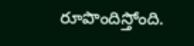రూపొందిస్తోంది.